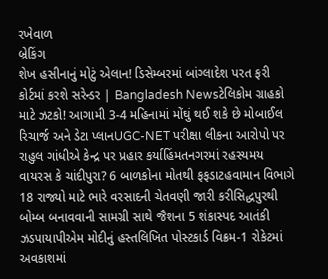રખેવાળ
બ્રેકિંગ
શેખ હસીનાનું મોટું એલાન! ડિસેમ્બરમાં બાંગ્લાદેશ પરત ફરી કોર્ટમાં કરશે સરેન્ડર | Bangladesh Newsટેલિકોમ ગ્રાહકો માટે ઝટકો! આગામી 3-4 મહિનામાં મોંઘું થઈ શકે છે મોબાઈલ રિચાર્જ અને ડેટા પ્લાનUGC-NET પરીક્ષા લીકના આરોપો પર રાહુલ ગાંધીએ કેન્દ્ર પર પ્રહાર કર્યાહિંમતનગરમાં રહસ્યમય વાયરસ કે ચાંદીપુરા? 6 બાળકોના મોતથી ફફડાટહવામાન વિભાગે 18 રાજ્યો માટે ભારે વરસાદની ચેતવણી જારી કરીસિદ્ધપુરથી બોમ્બ બનાવવાની સામગ્રી સાથે જૈશના 5 શંકાસ્પદ આતંકી ઝડપાયાપીએમ મોદીનું હસ્તલિખિત પોસ્ટકાર્ડ વિક્રમ-1 રોકેટમાં અવકાશમાં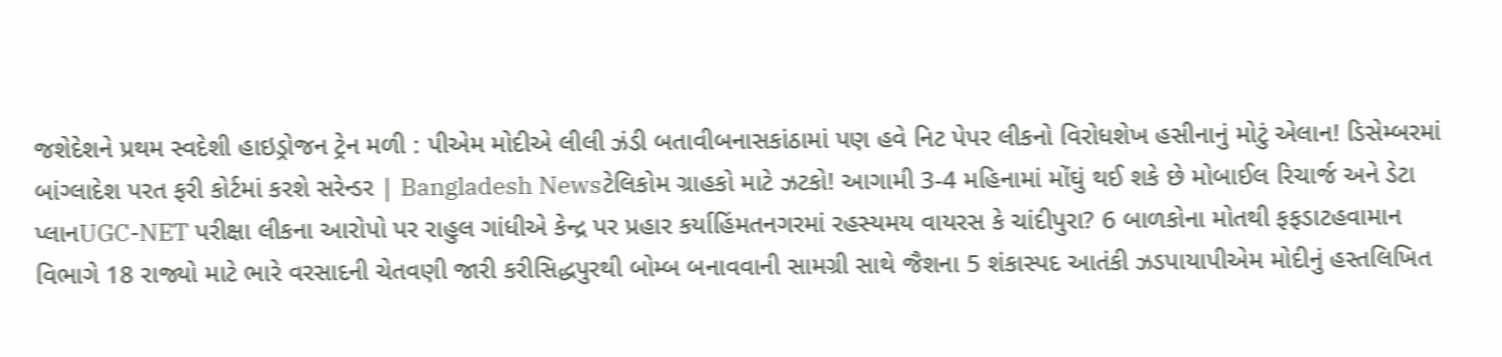જશેદેશને પ્રથમ સ્વદેશી હાઇડ્રોજન ટ્રેન મળી : પીએમ મોદીએ લીલી ઝંડી બતાવીબનાસકાંઠામાં પણ હવે નિટ પેપર લીકનો વિરોધશેખ હસીનાનું મોટું એલાન! ડિસેમ્બરમાં બાંગ્લાદેશ પરત ફરી કોર્ટમાં કરશે સરેન્ડર | Bangladesh Newsટેલિકોમ ગ્રાહકો માટે ઝટકો! આગામી 3-4 મહિનામાં મોંઘું થઈ શકે છે મોબાઈલ રિચાર્જ અને ડેટા પ્લાનUGC-NET પરીક્ષા લીકના આરોપો પર રાહુલ ગાંધીએ કેન્દ્ર પર પ્રહાર કર્યાહિંમતનગરમાં રહસ્યમય વાયરસ કે ચાંદીપુરા? 6 બાળકોના મોતથી ફફડાટહવામાન વિભાગે 18 રાજ્યો માટે ભારે વરસાદની ચેતવણી જારી કરીસિદ્ધપુરથી બોમ્બ બનાવવાની સામગ્રી સાથે જૈશના 5 શંકાસ્પદ આતંકી ઝડપાયાપીએમ મોદીનું હસ્તલિખિત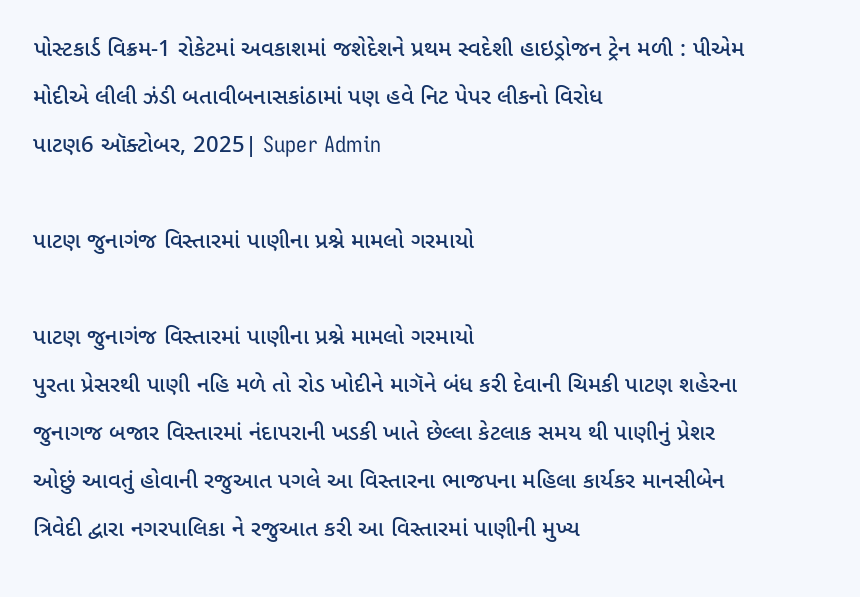પોસ્ટકાર્ડ વિક્રમ-1 રોકેટમાં અવકાશમાં જશેદેશને પ્રથમ સ્વદેશી હાઇડ્રોજન ટ્રેન મળી : પીએમ મોદીએ લીલી ઝંડી બતાવીબનાસકાંઠામાં પણ હવે નિટ પેપર લીકનો વિરોધ
પાટણ6 ઑક્ટોબર, 2025| Super Admin

પાટણ જુનાગંજ વિસ્તારમાં પાણીના પ્રશ્ને મામલો ગરમાયો

પાટણ જુનાગંજ વિસ્તારમાં પાણીના પ્રશ્ને મામલો ગરમાયો
પુરતા પ્રેસરથી પાણી નહિ મળે તો રોડ ખોદીને માગૅને બંધ કરી દેવાની ચિમકી પાટણ શહેરના જુનાગજ બજાર વિસ્તારમાં નંદાપરાની ખડકી ખાતે છેલ્લા કેટલાક સમય થી પાણીનું પ્રેશર ઓછું આવતું હોવાની રજુઆત પગલે આ વિસ્તારના ભાજપના મહિલા કાર્યકર માનસીબેન ત્રિવેદી દ્વારા નગરપાલિકા ને રજુઆત કરી આ વિસ્તારમાં પાણીની મુખ્ય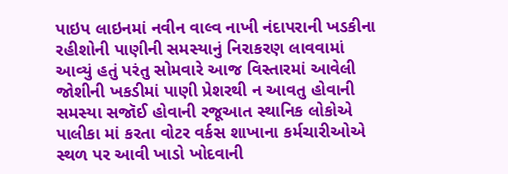પાઇપ લાઇનમાં નવીન વાલ્વ નાખી નંદાપરાની ખડકીના રહીશોની પાણીની સમસ્યાનું નિરાકરણ લાવવામાં આવ્યું હતું પરંતુ સોમવારે આજ વિસ્તારમાં આવેલી જોશીની ખકડીમાં પાણી પ્રેશરથી ન આવતુ હોવાની સમસ્યા સજૉઈ હોવાની રજૂઆત સ્થાનિક લોકોએ પાલીકા માં કરતા વોટર વર્કસ શાખાના કર્મચારીઓએ સ્થળ પર આવી ખાડો ખોદવાની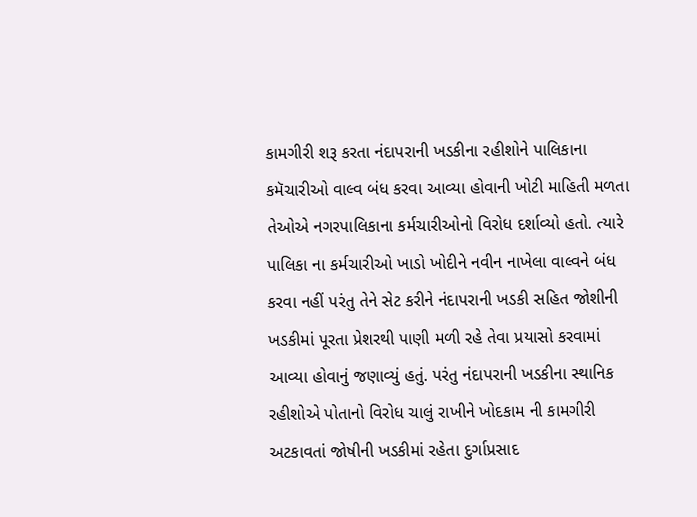કામગીરી શરૂ કરતા નંદાપરાની ખડકીના રહીશોને પાલિકાના કમૅચારીઓ વાલ્વ બંધ કરવા આવ્યા હોવાની ખોટી માહિતી મળતા તેઓએ નગરપાલિકાના કર્મચારીઓનો વિરોધ દર્શાવ્યો હતો. ત્યારે પાલિકા ના કર્મચારીઓ ખાડો ખોદીને નવીન નાખેલા વાલ્વને બંધ કરવા નહીં પરંતુ તેને સેટ કરીને નંદાપરાની ખડકી સહિત જોશીની ખડકીમાં પૂરતા પ્રેશરથી પાણી મળી રહે તેવા પ્રયાસો કરવામાં આવ્યા હોવાનું જણાવ્યું હતું. પરંતુ નંદાપરાની ખડકીના સ્થાનિક રહીશોએ પોતાનો વિરોધ ચાલું રાખીને ખોદકામ ની કામગીરી અટકાવતાં જોષીની ખડકીમાં રહેતા દુર્ગાપ્રસાદ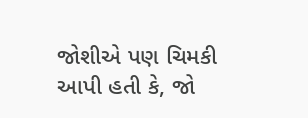જોશીએ પણ ચિમકી આપી હતી કે, જો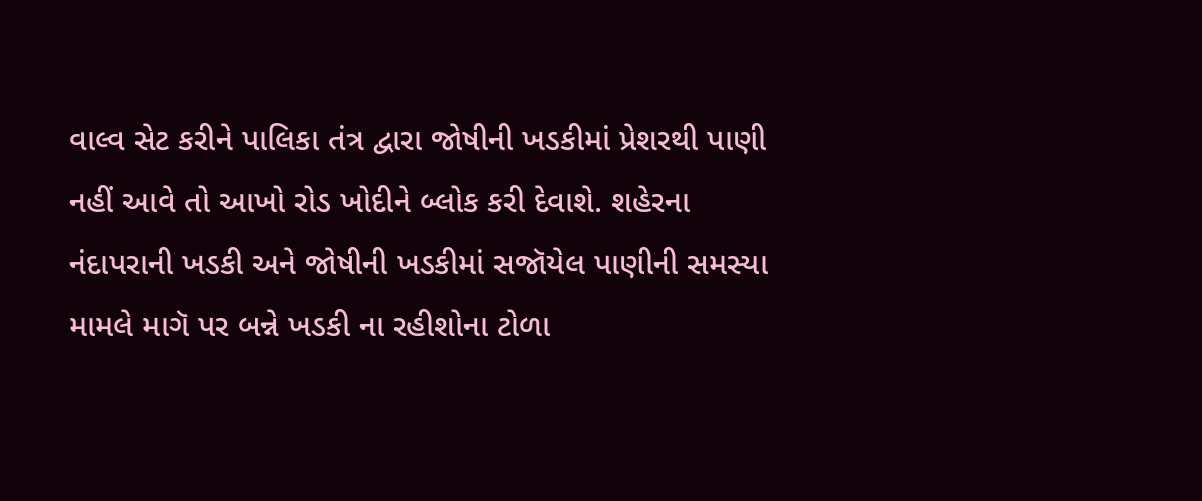વાલ્વ સેટ કરીને પાલિકા તંત્ર દ્વારા જોષીની ખડકીમાં પ્રેશરથી પાણી નહીં આવે તો આખો રોડ ખોદીને બ્લોક કરી દેવાશે. શહેરના નંદાપરાની ખડકી અને જોષીની ખડકીમાં સજૉયેલ પાણીની સમસ્યા મામલે માગૅ પર બન્ને ખડકી ના રહીશોના ટોળા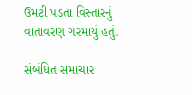ઉમટી પડતા વિસ્તારનું વાતાવરણ ગરમાયું હતું.

સંબંધિત સમાચાર